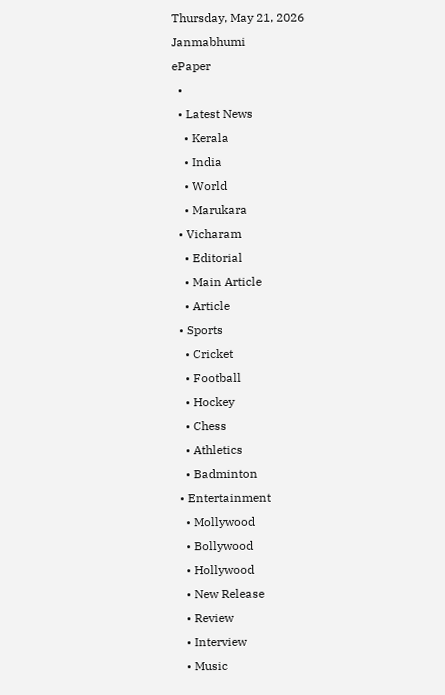Thursday, May 21, 2026
Janmabhumi
ePaper
  •
  • Latest News
    • Kerala
    • India
    • World
    • Marukara
  • Vicharam
    • Editorial
    • Main Article
    • Article
  • Sports
    • Cricket
    • Football
    • Hockey
    • Chess
    • Athletics
    • Badminton
  • Entertainment
    • Mollywood
    • Bollywood
    • Hollywood
    • New Release
    • Review
    • Interview
    • Music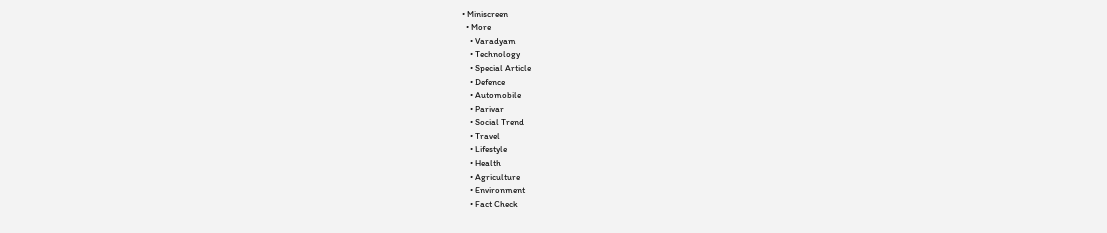• Miniscreen
  • More
    • Varadyam
    • Technology
    • Special Article
    • Defence
    • Automobile
    • Parivar
    • Social Trend
    • Travel
    • Lifestyle
    • Health
    • Agriculture
    • Environment
    • Fact Check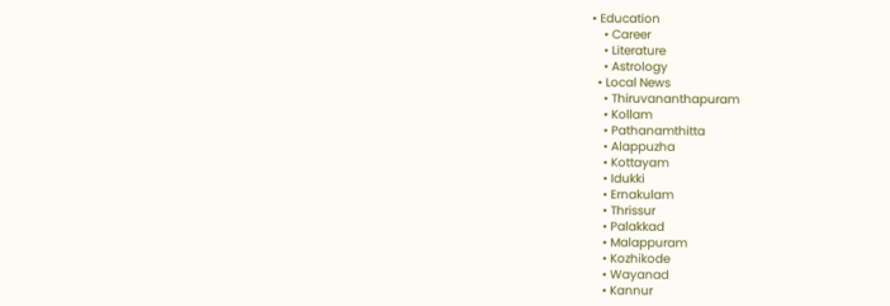• Education
    • Career
    • Literature
    • Astrology
  • Local News
    • Thiruvananthapuram
    • Kollam
    • Pathanamthitta
    • Alappuzha
    • Kottayam
    • Idukki
    • Ernakulam
    • Thrissur
    • Palakkad
    • Malappuram
    • Kozhikode
    • Wayanad
    • Kannur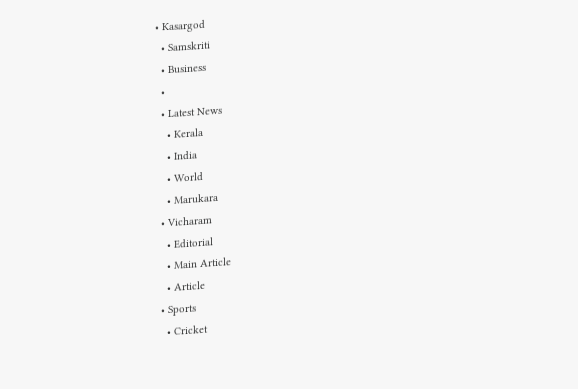• Kasargod
  • Samskriti
  • Business
  •
  • Latest News
    • Kerala
    • India
    • World
    • Marukara
  • Vicharam
    • Editorial
    • Main Article
    • Article
  • Sports
    • Cricket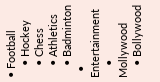• Football
    • Hockey
    • Chess
    • Athletics
    • Badminton
  • Entertainment
    • Mollywood
    • Bollywood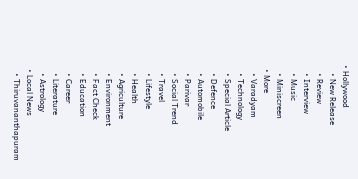• Hollywood
    • New Release
    • Review
    • Interview
    • Music
    • Miniscreen
  • More
    • Varadyam
    • Technology
    • Special Article
    • Defence
    • Automobile
    • Parivar
    • Social Trend
    • Travel
    • Lifestyle
    • Health
    • Agriculture
    • Environment
    • Fact Check
    • Education
    • Career
    • Literature
    • Astrology
  • Local News
    • Thiruvananthapuram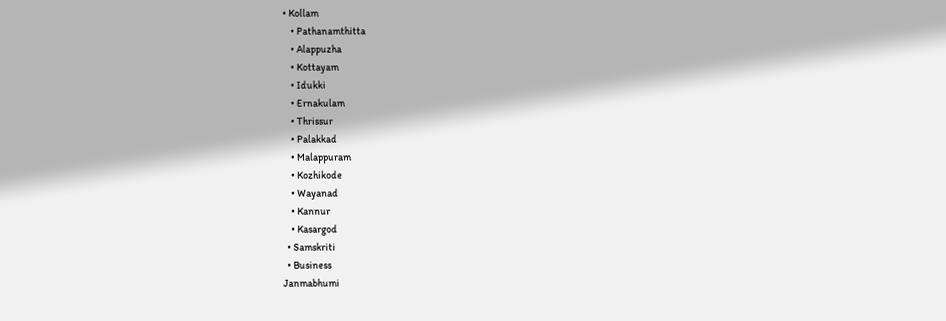• Kollam
    • Pathanamthitta
    • Alappuzha
    • Kottayam
    • Idukki
    • Ernakulam
    • Thrissur
    • Palakkad
    • Malappuram
    • Kozhikode
    • Wayanad
    • Kannur
    • Kasargod
  • Samskriti
  • Business
Janmabhumi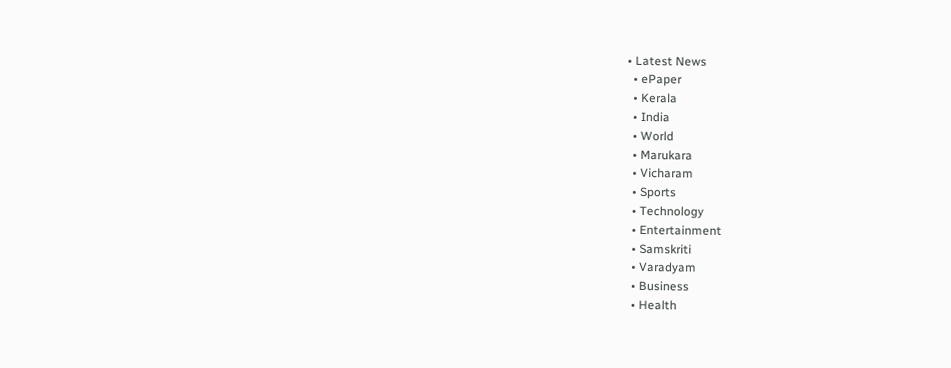• Latest News
  • ePaper
  • Kerala
  • India
  • World
  • Marukara
  • Vicharam
  • Sports
  • Technology
  • Entertainment
  • Samskriti
  • Varadyam
  • Business
  • Health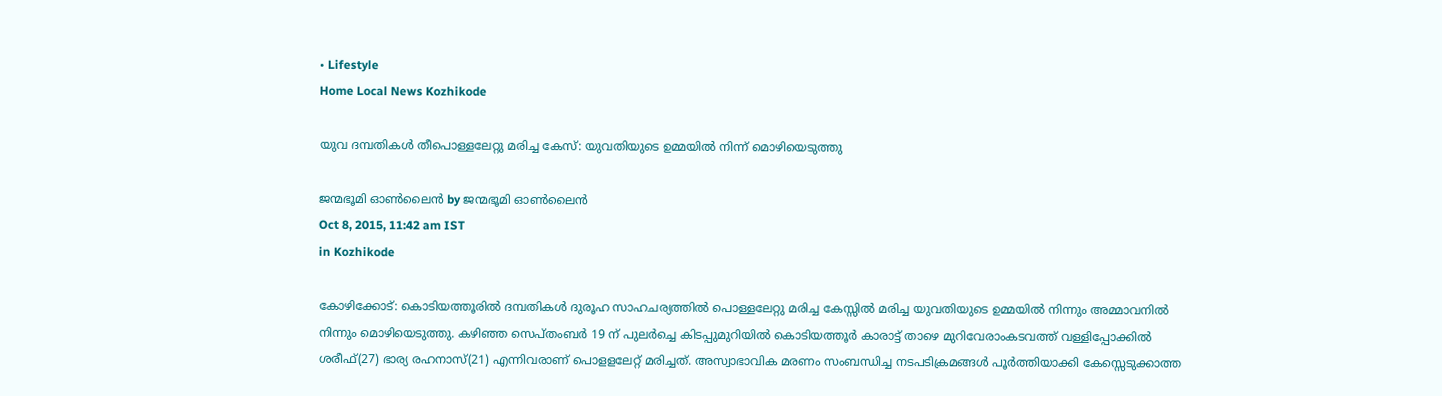• Lifestyle
Home Local News Kozhikode

യുവ ദമ്പതികള്‍ തീപൊള്ളലേറ്റു മരിച്ച കേസ്: യുവതിയുടെ ഉമ്മയില്‍ നിന്ന് മൊഴിയെടുത്തു

ജന്മഭൂമി ഓണ്‍ലൈന്‍ by ജന്മഭൂമി ഓണ്‍ലൈന്‍
Oct 8, 2015, 11:42 am IST
in Kozhikode

കോഴിക്കോട്: കൊടിയത്തൂരില്‍ ദമ്പതികള്‍ ദുരൂഹ സാഹചര്യത്തില്‍ പൊള്ളലേറ്റു മരിച്ച കേസ്സില്‍ മരിച്ച യുവതിയുടെ ഉമ്മയില്‍ നിന്നും അമ്മാവനില്‍ നിന്നും മൊഴിയെടുത്തു. കഴിഞ്ഞ സെപ്തംബര്‍ 19 ന് പുലര്‍ച്ചെ കിടപ്പുമുറിയില്‍ കൊടിയത്തൂര്‍ കാരാട്ട് താഴെ മുറിവേരാംകടവത്ത് വള്ളിപ്പോക്കില്‍ ശരീഫ്(27) ഭാര്യ രഹനാസ്(21) എന്നിവരാണ് പൊളളലേറ്റ് മരിച്ചത്. അസ്വാഭാവിക മരണം സംബന്ധിച്ച നടപടിക്രമങ്ങള്‍ പൂര്‍ത്തിയാക്കി കേസ്സെടുക്കാത്ത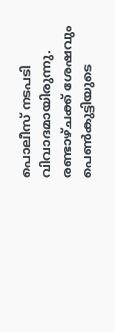പൊലീസ് നടപടി വിവാദമായിരുന്നു. രണ്ടാഴ്ചക്ക് ശേഷവും പെണ്‍കുട്ടിയുടെ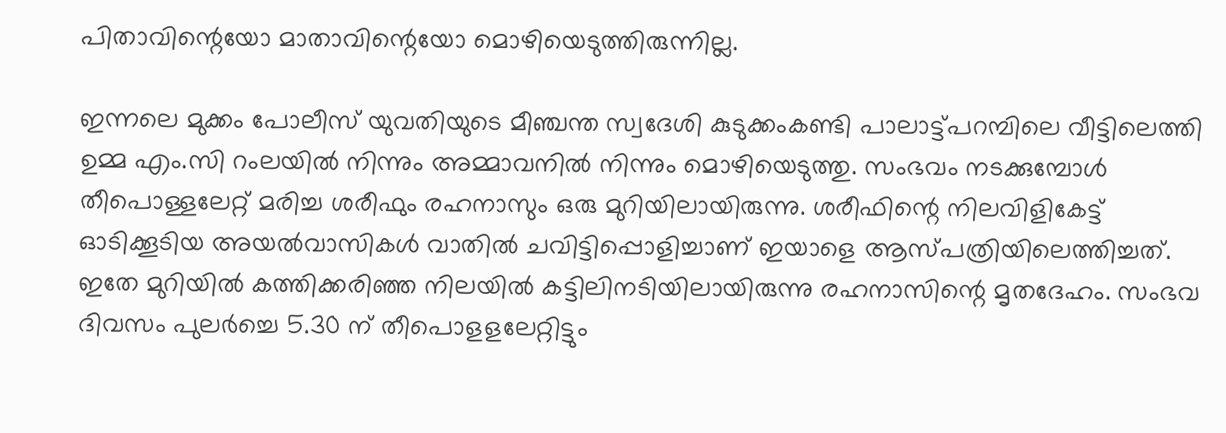പിതാവിന്റെയോ മാതാവിന്റെയോ മൊഴിയെടുത്തിരുന്നില്ല.

ഇന്നലെ മുക്കം പോലീസ് യുവതിയുടെ മീഞ്ചന്ത സ്വദേശി കുടുക്കംകണ്ടി പാലാട്ട്പറമ്പിലെ വീട്ടിലെത്തി ഉമ്മ എം.സി റംലയില്‍ നിന്നും അമ്മാവനില്‍ നിന്നും മൊഴിയെടുത്തു. സംഭവം നടക്കുമ്പോള്‍ തീപൊള്ളലേറ്റ് മരിച്ച ശരീഫും രഹനാസും ഒരു മുറിയിലായിരുന്നു. ശരീഫിന്റെ നിലവിളികേട്ട് ഓടിക്കൂടിയ അയല്‍വാസികള്‍ വാതില്‍ ചവിട്ടിപ്പൊളിച്ചാണ് ഇയാളെ ആസ്പത്രിയിലെത്തിച്ചത്. ഇതേ മുറിയില്‍ കത്തിക്കരിഞ്ഞ നിലയില്‍ കട്ടിലിനടിയിലായിരുന്നു രഹനാസിന്റെ മൃതദേഹം. സംഭവ ദിവസം പുലര്‍ച്ചെ 5.30 ന് തീപൊളളലേറ്റിട്ടും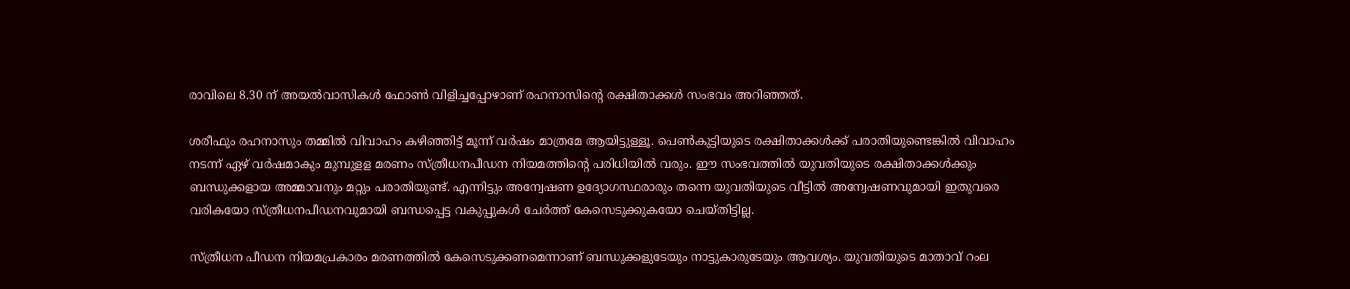രാവിലെ 8.30 ന് അയല്‍വാസികള്‍ ഫോണ്‍ വിളിച്ചപ്പോഴാണ് രഹനാസിന്റെ രക്ഷിതാക്കള്‍ സംഭവം അറിഞ്ഞത്.

ശരീഫും രഹനാസും തമ്മില്‍ വിവാഹം കഴിഞ്ഞിട്ട് മൂന്ന് വര്‍ഷം മാത്രമേ ആയിട്ടുള്ളൂ. പെണ്‍കുട്ടിയുടെ രക്ഷിതാക്കള്‍ക്ക് പരാതിയുണ്ടെങ്കില്‍ വിവാഹം നടന്ന് ഏഴ് വര്‍ഷമാകും മുമ്പുളള മരണം സ്ത്രീധനപീഡന നിയമത്തിന്റെ പരിധിയില്‍ വരും. ഈ സംഭവത്തില്‍ യുവതിയുടെ രക്ഷിതാക്കള്‍ക്കും ബന്ധുക്കളായ അമ്മാവനും മറ്റും പരാതിയുണ്ട്. എന്നിട്ടും അന്വേഷണ ഉദ്യോഗസ്ഥരാരും തന്നെ യുവതിയുടെ വീട്ടില്‍ അന്വേഷണവുമായി ഇതുവരെ വരികയോ സ്ത്രീധനപീഡനവുമായി ബന്ധപ്പെട്ട വകുപ്പുകള്‍ ചേര്‍ത്ത് കേസെടുക്കുകയോ ചെയ്തിട്ടില്ല.

സ്ത്രീധന പീഡന നിയമപ്രകാരം മരണത്തില്‍ കേസെടുക്കണമെന്നാണ് ബന്ധുക്കളുടേയും നാട്ടുകാരുടേയും ആവശ്യം. യുവതിയുടെ മാതാവ് റംല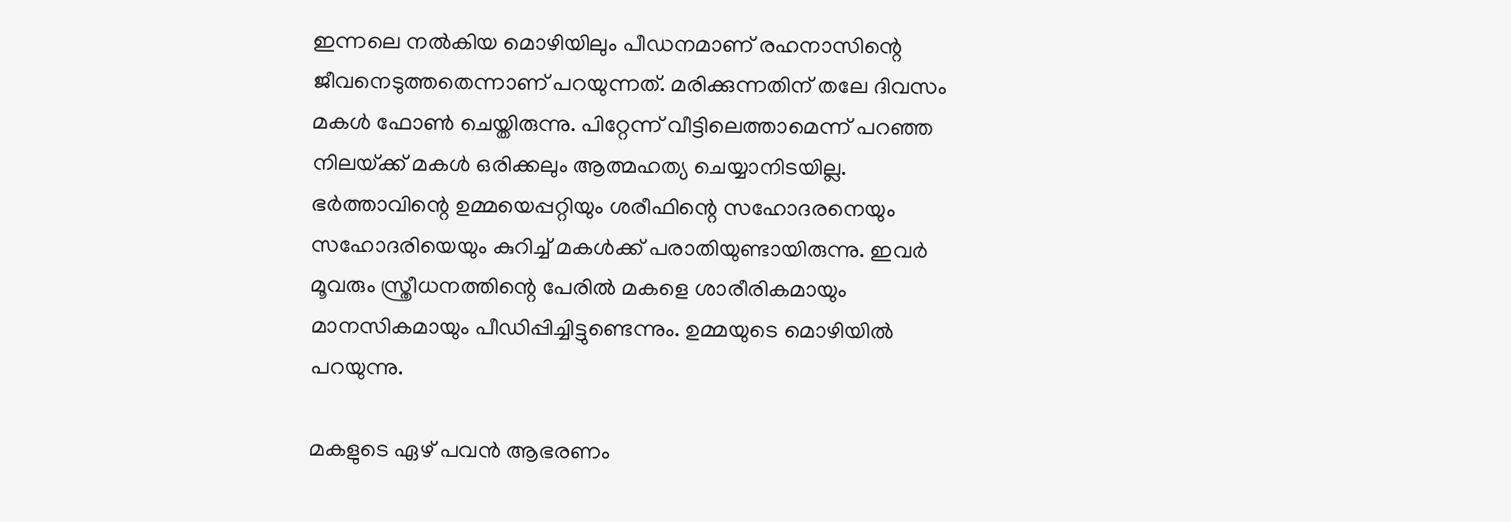ഇന്നലെ നല്‍കിയ മൊഴിയിലും പീഡനമാണ് രഹനാസിന്റെ ജീവനെടുത്തതെന്നാണ് പറയുന്നത്. മരിക്കുന്നതിന് തലേ ദിവസം മകള്‍ ഫോണ്‍ ചെയ്തിരുന്നു. പിറ്റേന്ന് വീട്ടിലെത്താമെന്ന് പറഞ്ഞ നിലയ്‌ക്ക് മകള്‍ ഒരിക്കലും ആത്മഹത്യ ചെയ്യാനിടയില്ല. ഭര്‍ത്താവിന്റെ ഉമ്മയെപ്പറ്റിയും ശരീഫിന്റെ സഹോദരനെയും സഹോദരിയെയും കുറിച്ച് മകള്‍ക്ക് പരാതിയുണ്ടായിരുന്നു. ഇവര്‍ മൂവരും സ്ത്രീധനത്തിന്റെ പേരില്‍ മകളെ ശാരീരികമായും മാനസികമായും പീഡിപ്പിച്ചിട്ടുണ്ടെന്നും. ഉമ്മയുടെ മൊഴിയില്‍ പറയുന്നു.

മകളുടെ ഏഴ് പവന്‍ ആഭരണം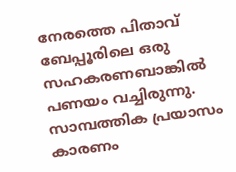നേരത്തെ പിതാവ് ബേപ്പൂരിലെ ഒരു സഹകരണബാങ്കില്‍ പണയം വച്ചിരുന്നു. സാമ്പത്തിക പ്രയാസം കാരണം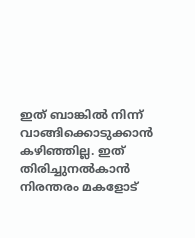ഇത് ബാങ്കില്‍ നിന്ന് വാങ്ങിക്കൊടുക്കാന്‍ കഴിഞ്ഞില്ല. ഇത് തിരിച്ചുനല്‍കാന്‍ നിരന്തരം മകളോട്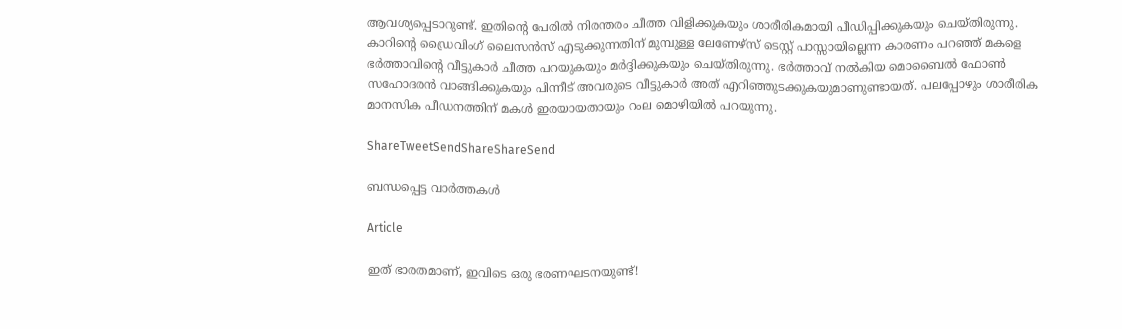ആവശ്യപ്പെടാറുണ്ട്. ഇതിന്റെ പേരില്‍ നിരന്തരം ചീത്ത വിളിക്കുകയും ശാരീരികമായി പീഡിപ്പിക്കുകയും ചെയ്തിരുന്നു. കാറിന്റെ ഡ്രൈവിംഗ് ലൈസന്‍സ് എടുക്കുന്നതിന് മുമ്പുള്ള ലേണേഴ്‌സ് ടെസ്റ്റ് പാസ്സായില്ലെന്ന കാരണം പറഞ്ഞ് മകളെ ഭര്‍ത്താവിന്റെ വീട്ടുകാര്‍ ചീത്ത പറയുകയും മര്‍ദ്ദിക്കുകയും ചെയ്തിരുന്നു. ഭര്‍ത്താവ് നല്‍കിയ മൊബൈല്‍ ഫോണ്‍ സഹോദരന്‍ വാങ്ങിക്കുകയും പിന്നീട് അവരുടെ വീട്ടുകാര്‍ അത് എറിഞ്ഞുടക്കുകയുമാണുണ്ടായത്. പലപ്പോഴും ശാരീരിക മാനസിക പീഡനത്തിന് മകള്‍ ഇരയായതായും റംല മൊഴിയില്‍ പറയുന്നു.

ShareTweetSendShareShareSend

ബന്ധപ്പെട്ട വാര്‍ത്തകള്‍

Article

ഇത് ഭാരതമാണ്, ഇവിടെ ഒരു ഭരണഘടനയുണ്ട്!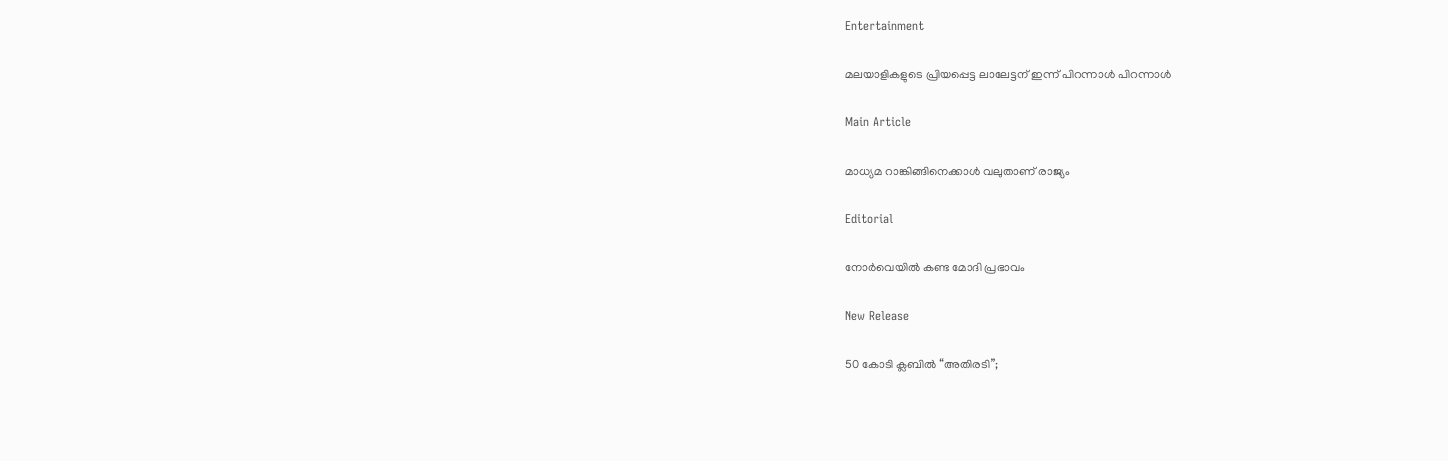Entertainment

മലയാളികളുടെ പ്രിയപ്പെട്ട ലാലേട്ടന് ഇന്ന് പിറന്നാള്‍ പിറന്നാള്‍

Main Article

മാധ്യമ റാങ്കിങ്ങിനെക്കാള്‍ വലുതാണ് രാജ്യം

Editorial

നോര്‍വെയില്‍ കണ്ട മോദി പ്രഭാവം

New Release

50 കോടി ക്ലബിൽ “അതിരടി”;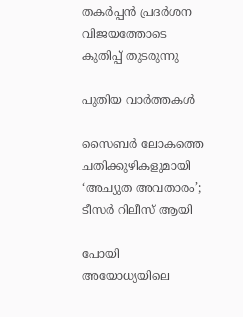തകർപ്പൻ പ്രദർശന വിജയത്തോടെ കുതിപ്പ് തുടരുന്നു

പുതിയ വാര്‍ത്തകള്‍

സൈബർ ലോകത്തെ ചതിക്കുഴികളുമായി ‘അച്യുത അവതാരം’; ടീസർ റിലീസ് ആയി

പോയി അയോധ്യയിലെ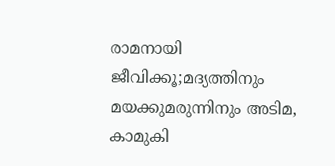രാമനായി ജീവിക്കൂ;മദ്യത്തിനും മയക്കുമരുന്നിനും അടിമ, കാമുകി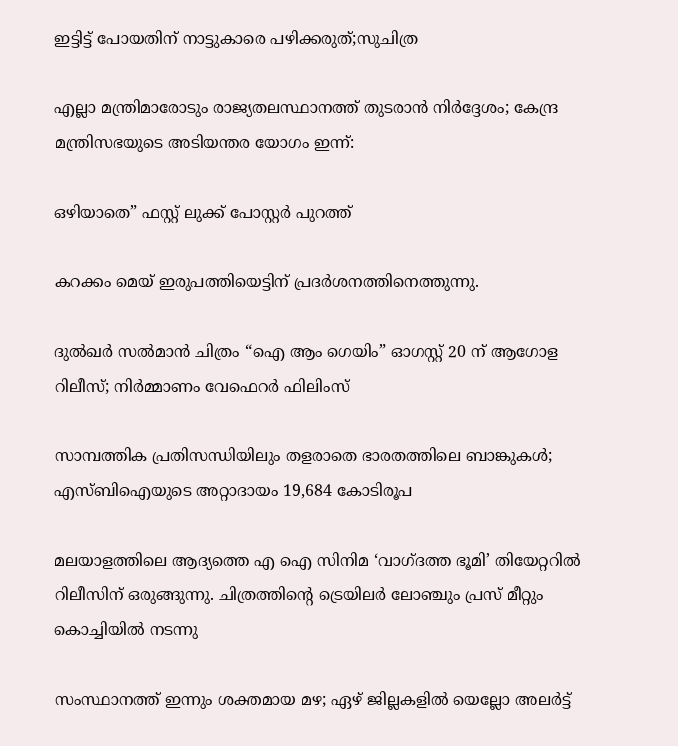ഇട്ടിട്ട് പോയതിന് നാട്ടുകാരെ പഴിക്കരുത്;സുചിത്ര

എല്ലാ മന്ത്രിമാരോടും രാജ്യതലസ്ഥാനത്ത് തുടരാന്‍ നിര്‍ദ്ദേശം; കേന്ദ്ര മന്ത്രിസഭയുടെ അടിയന്തര യോഗം ഇന്ന്:

ഒഴിയാതെ” ഫസ്റ്റ് ലുക്ക് പോസ്റ്റർ പുറത്ത്‌

കറക്കം മെയ് ഇരുപത്തിയെട്ടിന് പ്രദർശനത്തിനെത്തുന്നു.

ദുൽഖർ സൽമാൻ ചിത്രം “ഐ ആം ഗെയിം” ഓഗസ്റ്റ് 20 ന് ആഗോള റിലീസ്; നിർമ്മാണം വേഫെറർ ഫിലിംസ്

സാമ്പത്തിക പ്രതിസന്ധിയിലും തളരാതെ ഭാരതത്തിലെ ബാങ്കുകള്‍; എസ്ബിഐയുടെ അറ്റാദായം 19,684 കോടിരൂപ

മലയാളത്തിലെ ആദ്യത്തെ എ ഐ സിനിമ ‘വാഗ്ദത്ത ഭൂമി’ തിയേറ്ററിൽ റിലീസിന് ഒരുങ്ങുന്നു. ചിത്രത്തിന്റെ ട്രെയിലർ ലോഞ്ചും പ്രസ് മീറ്റും കൊച്ചിയിൽ നടന്നു

സംസ്ഥാനത്ത് ഇന്നും ശക്തമായ മഴ; ഏഴ് ജില്ലകളിൽ യെല്ലോ അലർട്ട്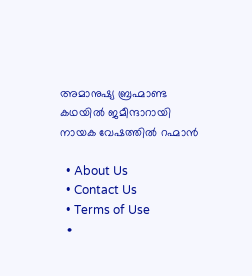അമാനുഷ്യ ബ്രഹ്മാണ്ട കഥയിൽ ജമീന്ദാറായി നായക വേഷത്തിൽ റഹ്മാൻ

  • About Us
  • Contact Us
  • Terms of Use
  •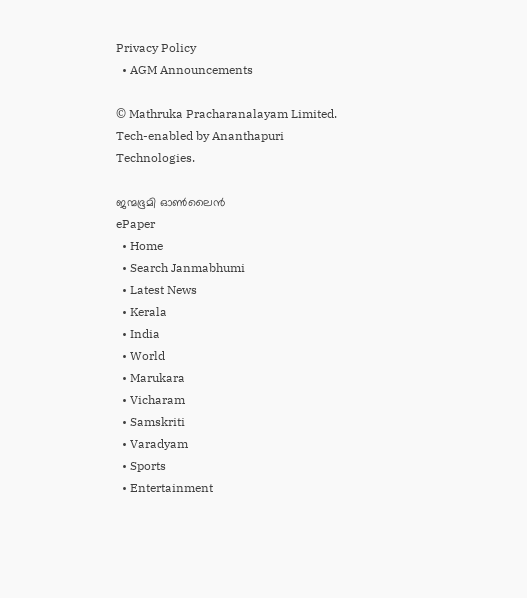Privacy Policy
  • AGM Announcements

© Mathruka Pracharanalayam Limited.
Tech-enabled by Ananthapuri Technologies.

ജന്മഭൂമി ഓണ്‍ലൈന്‍
ePaper
  • Home
  • Search Janmabhumi
  • Latest News
  • Kerala
  • India
  • World
  • Marukara
  • Vicharam
  • Samskriti
  • Varadyam
  • Sports
  • Entertainment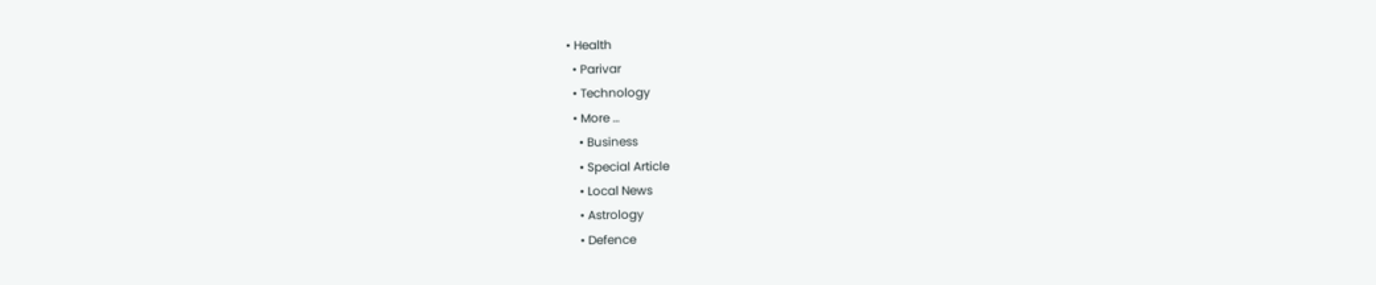• Health
  • Parivar
  • Technology
  • More …
    • Business
    • Special Article
    • Local News
    • Astrology
    • Defence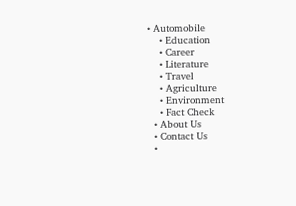• Automobile
    • Education
    • Career
    • Literature
    • Travel
    • Agriculture
    • Environment
    • Fact Check
  • About Us
  • Contact Us
  •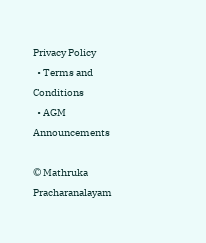Privacy Policy
  • Terms and Conditions
  • AGM Announcements

© Mathruka Pracharanalayam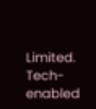Limited.
Tech-enabled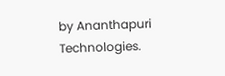by Ananthapuri Technologies.